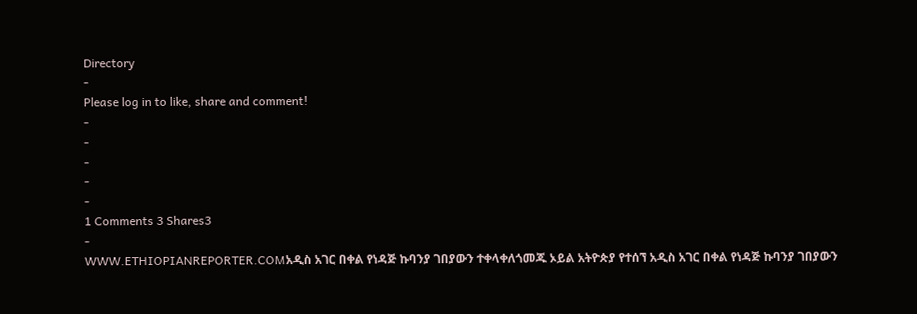Directory
-
Please log in to like, share and comment!
-
-
-
-
-
1 Comments 3 Shares3
-
WWW.ETHIOPIANREPORTER.COMአዲስ አገር በቀል የነዳጅ ኩባንያ ገበያውን ተቀላቀለጎመጁ ኦይል አትዮጵያ የተሰኘ አዲስ አገር በቀል የነዳጅ ኩባንያ ገበያውን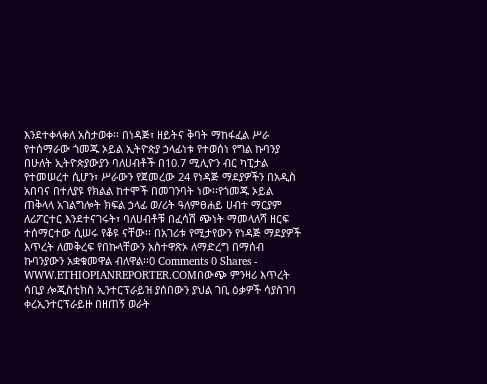እንደተቀላቀለ አስታወቀ፡፡ በነዳጅ፣ ዘይትና ቅባት ማከፋፈል ሥራ የተሰማራው ጎመጁ ኦይል ኢትዮጵያ ኃላፊነቱ የተወሰነ የግል ኩባንያ በሁለት ኢትዮጵያውያን ባለሀብቶች በ10.7 ሚሊዮን ብር ካፒታል የተመሠረተ ሲሆን፣ ሥራውን የጀመረው 24 የነዳጅ ማደያዎችን በአዲስ አበባና በተለያዩ የክልል ከተሞች በመገንባት ነው፡፡የጎመጁ ኦይል ጠቅላላ አገልግሎት ክፍል ኃላፊ ወ/ሪት ዓለምፀሐይ ሀብተ ማርያም ለሪፖርተር እንደተናገሩት፣ ባለሀብቶቹ በፈሳሽ ጭነት ማመላለሻ ዘርፍ ተሰማርተው ሲሠሩ የቆዩ ናቸው፡፡ በአገሪቱ የሚታየውን የነዳጅ ማደያዎች እጥረት ለመቅረፍ የበኩላቸውን አስተዋጽኦ ለማድረግ በማሰብ ኩባንያውን አቋቁመዋል ብለዋል፡፡0 Comments 0 Shares -
WWW.ETHIOPIANREPORTER.COMበውጭ ምንዛሪ እጥረት ሳቢያ ሎጂስቲክስ ኢንተርፕራይዝ ያሰበውን ያህል ገቢ ዕቃዎች ሳያስገባ ቀረኢንተርፕራይዙ በዘጠኝ ወራት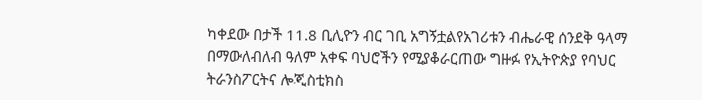ካቀደው በታች 11.8 ቢሊዮን ብር ገቢ አግኝቷልየአገሪቱን ብሔራዊ ሰንደቅ ዓላማ በማውለብለብ ዓለም አቀፍ ባህሮችን የሚያቆራርጠው ግዙፉ የኢትዮጵያ የባህር ትራንስፖርትና ሎጂስቲክስ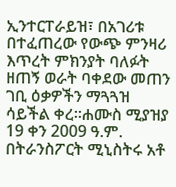ኢንተርፐራይዝ፣ በአገሪቱ በተፈጠረው የውጭ ምንዛሪ እጥረት ምክንያት ባለፉት ዘጠኝ ወራት ባቀደው መጠን ገቢ ዕቃዎችን ማጓጓዝ ሳይችል ቀረ፡፡ሐሙስ ሚያዝያ 19 ቀን 2009 ዓ.ም. በትራንስፖርት ሚኒስትሩ አቶ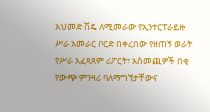አህመድ ሽዴ ለሚመራው የኢንተርፐራይዙ ሥራ አመራር ቦርድ በቀረበው የዘጠኝ ወራት የሥራ አፈጻጸም ሪፖርት፣ አስመጪዎች በቂ የውጭ ምንዛሪ ባለማግኘታቸውና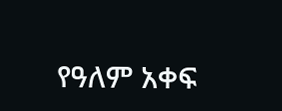የዓለም አቀፍ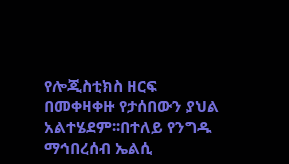የሎጂስቲክስ ዘርፍ በመቀዛቀዙ የታሰበውን ያህል አልተሄደም፡፡በተለይ የንግዱ ማኅበረሰብ ኤልሲ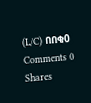(L/C) በበቂ0 Comments 0 Shares